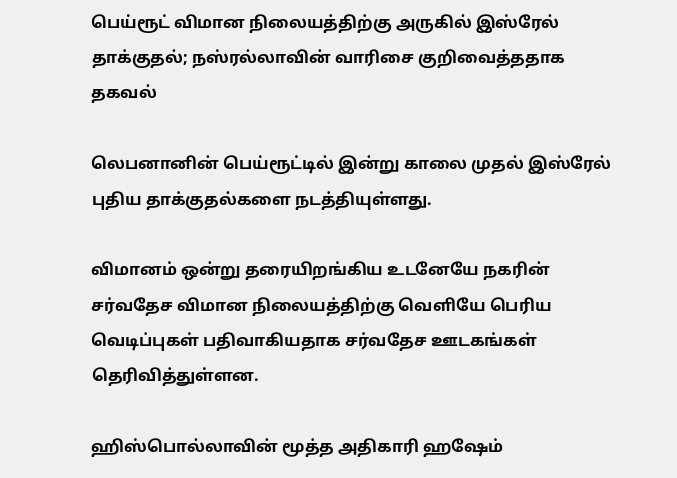பெய்ரூட் விமான நிலையத்திற்கு அருகில் இஸ்ரேல் தாக்குதல்; நஸ்ரல்லாவின் வாரிசை குறிவைத்ததாக தகவல்

லெபனானின் பெய்ரூட்டில் இன்று காலை முதல் இஸ்ரேல் புதிய தாக்குதல்களை நடத்தியுள்ளது.

விமானம் ஒன்று தரையிறங்கிய உடனேயே நகரின் சர்வதேச விமான நிலையத்திற்கு வெளியே பெரிய வெடிப்புகள் பதிவாகியதாக சர்வதேச ஊடகங்கள் தெரிவித்துள்ளன.

ஹிஸ்பொல்லாவின் மூத்த அதிகாரி ஹஷேம்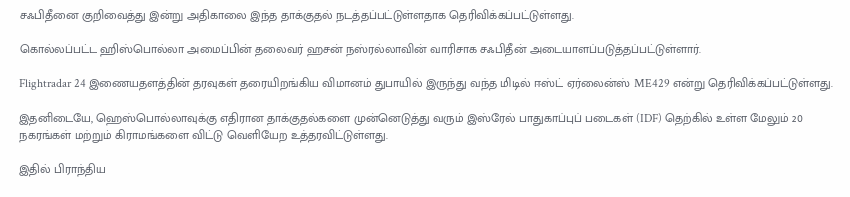சஃபிதீனை குறிவைத்து இன்று அதிகாலை இந்த தாக்குதல் நடத்தப்பட்டுள்ளதாக தெரிவிக்கப்பட்டுள்ளது.

கொல்லப்பட்ட ஹிஸ்பொல்லா அமைப்பின் தலைவர் ஹசன் நஸ்ரல்லாவின் வாரிசாக சஃபிதீன் அடையாளப்படுத்தப்பட்டுள்ளார்.

Flightradar 24 இணையதளத்தின் தரவுகள் தரையிறங்கிய விமானம் துபாயில் இருந்து வந்த மிடில் ஈஸ்ட் ஏர்லைன்ஸ் ME429 என்று தெரிவிக்கப்பட்டுள்ளது.

இதனிடையே, ஹெஸ்பொல்லாவுக்கு எதிரான தாக்குதல்களை முன்னெடுத்து வரும் இஸ்ரேல் பாதுகாப்புப் படைகள் (IDF) தெற்கில் உள்ள மேலும் 20 நகரங்கள் மற்றும் கிராமங்களை விட்டு வெளியேற உத்தரவிட்டுள்ளது.

இதில் பிராந்திய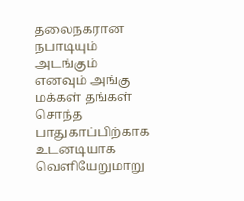தலைநகரான நபாடியும் அடங்கும் எனவும் அங்கு மக்கள் தங்கள் சொந்த பாதுகாப்பிற்காக உடனடியாக வெளியேறுமாறு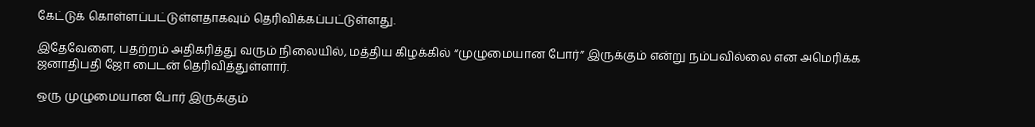கேட்டுக் கொள்ளப்பட்டுள்ளதாகவும் தெரிவிக்கப்பட்டுள்ளது.

இதேவேளை, பதற்றம் அதிகரித்து வரும் நிலையில், மத்திய கிழக்கில் “முழுமையான போர்” இருக்கும் என்று நம்பவில்லை என அமெரிக்க ஜனாதிபதி ஜோ பைடன் தெரிவித்துள்ளார்.

ஒரு முழுமையான போர் இருக்கும்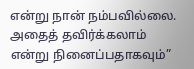என்று நான் நம்பவில்லை. அதைத் தவிர்க்கலாம் என்று நினைப்பதாகவும்”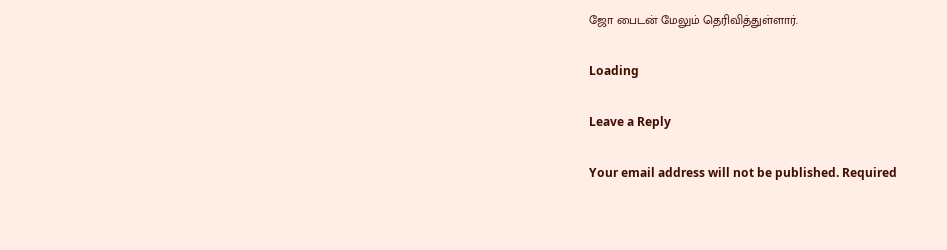ஜோ பைடன் மேலும் தெரிவித்துள்ளார்.

Loading

Leave a Reply

Your email address will not be published. Required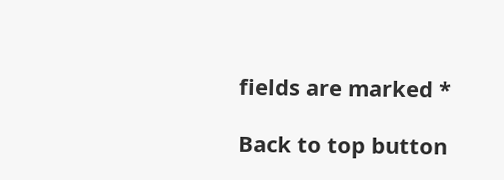fields are marked *

Back to top button